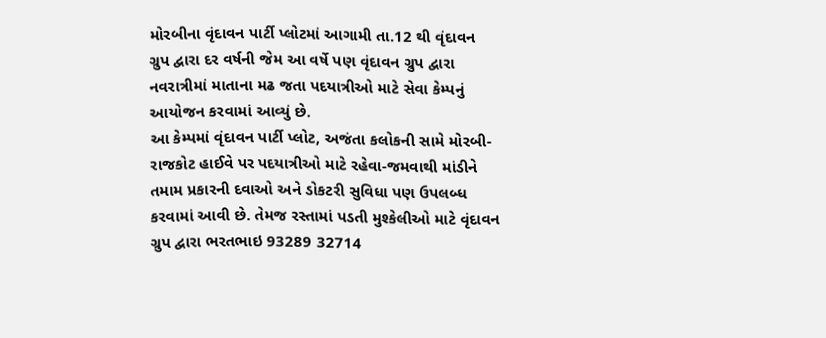મોરબીના વૃંદાવન પાર્ટી પ્લોટમાં આગામી તા.12 થી વૃંદાવન ગ્રુપ દ્વારા દર વર્ષની જેમ આ વર્ષે પણ વૃંદાવન ગ્રુપ દ્વારા નવરાત્રીમાં માતાના મઢ જતા પદયાત્રીઓ માટે સેવા કેમ્પનું આયોજન કરવામાં આવ્યું છે.
આ કેમ્પમાં વૃંદાવન પાર્ટી પ્લોટ, અજંતા કલોકની સામે મોરબી-રાજકોટ હાઈવે પર પદયાત્રીઓ માટે રહેવા-જમવાથી માંડીને તમામ પ્રકારની દવાઓ અને ડોકટરી સુવિધા પણ ઉપલબ્ધ કરવામાં આવી છે. તેમજ રસ્તામાં પડતી મુશ્કેલીઓ માટે વૃંદાવન ગ્રુપ દ્વારા ભરતભાઇ 93289 32714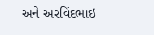અને અરવિંદભાઇ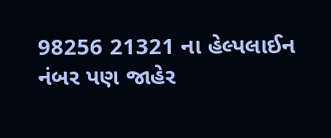98256 21321 ના હેલ્પલાઈન નંબર પણ જાહેર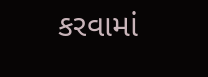કરવામાં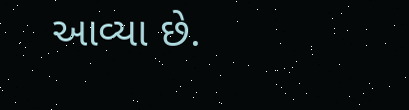આવ્યા છે.